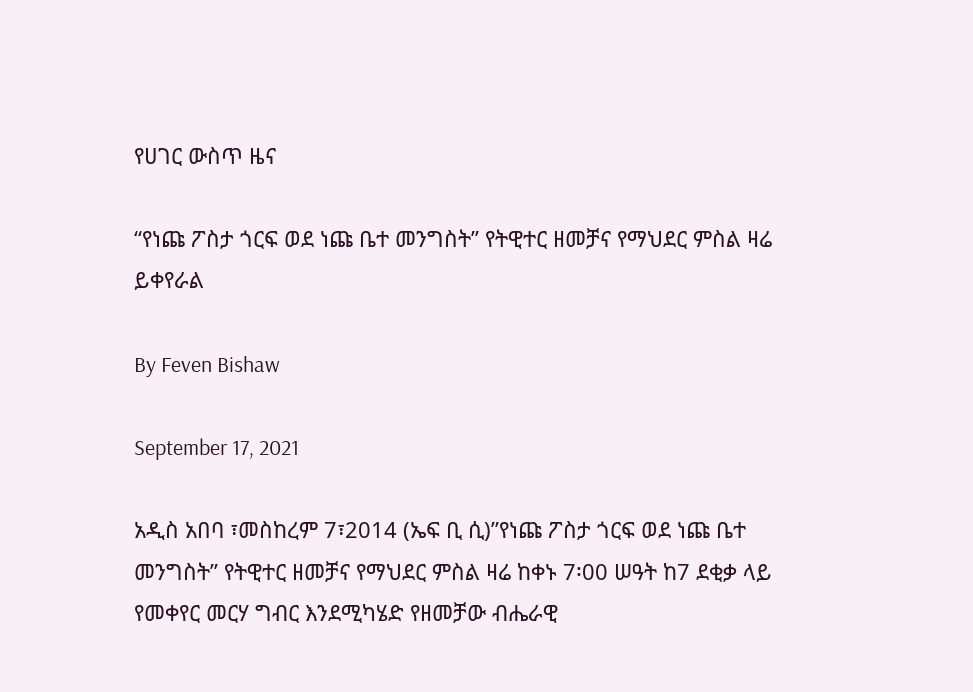የሀገር ውስጥ ዜና

“የነጩ ፖስታ ጎርፍ ወደ ነጩ ቤተ መንግስት” የትዊተር ዘመቻና የማህደር ምስል ዛሬ ይቀየራል

By Feven Bishaw

September 17, 2021

አዲስ አበባ ፣መስከረም 7፣2014 (ኤፍ ቢ ሲ)”የነጩ ፖስታ ጎርፍ ወደ ነጩ ቤተ መንግስት” የትዊተር ዘመቻና የማህደር ምስል ዛሬ ከቀኑ 7፡00 ሠዓት ከ7 ደቂቃ ላይ የመቀየር መርሃ ግብር እንደሚካሄድ የዘመቻው ብሔራዊ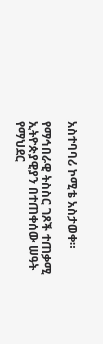አስተባባሪ ኮሚቴ አስታወቀ።

የማኅበራዊ ትስስር ገጾች ተጠቃሚ ኢትዮጵያዊያን በተጠቀሰው ሠዓት የማህደር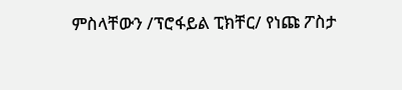ምስላቸውን /ፕሮፋይል ፒክቸር/ የነጩ ፖስታ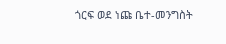ጎርፍ ወደ ነጩ ቤተ-መንግስት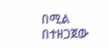በሚል በተዘጋጀው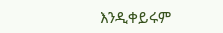እንዲቀይሩም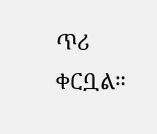ጥሪ ቀርቧል።